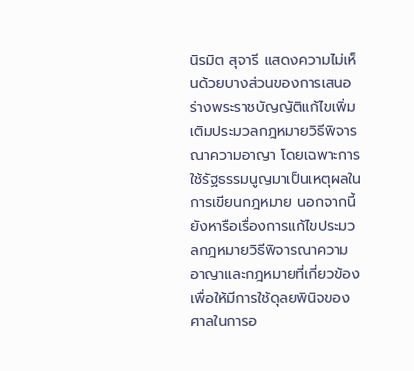นิรมิต สุจารี แสดงความไม่เห็นด้วยบางส่วนของการเสนอร่างพระราชบัญญัติแก้ไขเพิ่มเติมประมวลกฎหมายวิธีพิจารณาความอาญา โดยเฉพาะการใช้รัฐธรรมนูญมาเป็นเหตุผลในการเขียนกฎหมาย นอกจากนี้ยังหารือเรื่องการแก้ไขประมวลกฎหมายวิธีพิจารณาความอาญาและกฎหมายที่เกี่ยวข้อง เพื่อให้มีการใช้ดุลยพินิจของศาลในการอ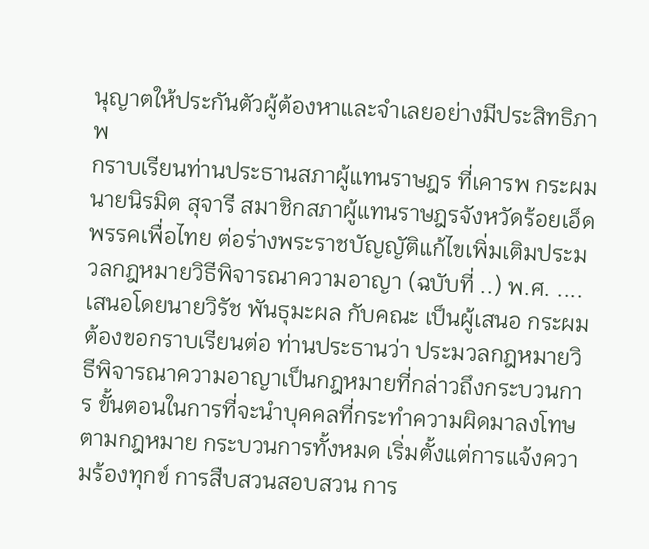นุญาตให้ประกันตัวผู้ต้องหาและจำเลยอย่างมีประสิทธิภาพ
กราบเรียนท่านประธานสภาผู้แทนราษฎร ที่เคารพ กระผม นายนิรมิต สุจารี สมาชิกสภาผู้แทนราษฎรจังหวัดร้อยเอ็ด พรรคเพื่อไทย ต่อร่างพระราชบัญญัติแก้ไขเพิ่มเติมประมวลกฎหมายวิธีพิจารณาความอาญา (ฉบับที่ ..) พ.ศ. .... เสนอโดยนายวิรัช พันธุมะผล กับคณะ เป็นผู้เสนอ กระผมต้องขอกราบเรียนต่อ ท่านประธานว่า ประมวลกฎหมายวิธีพิจารณาความอาญาเป็นกฎหมายที่กล่าวถึงกระบวนการ ขั้นตอนในการที่จะนำบุคคลที่กระทำความผิดมาลงโทษตามกฎหมาย กระบวนการทั้งหมด เริ่มตั้งแต่การแจ้งความร้องทุกข์ การสืบสวนสอบสวน การ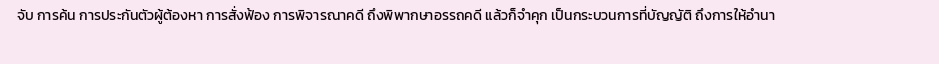จับ การค้น การประกันตัวผู้ต้องหา การสั่งฟ้อง การพิจารณาคดี ถึงพิพากษาอรรถคดี แล้วก็จำคุก เป็นกระบวนการที่บัญญัติ ถึงการให้อำนา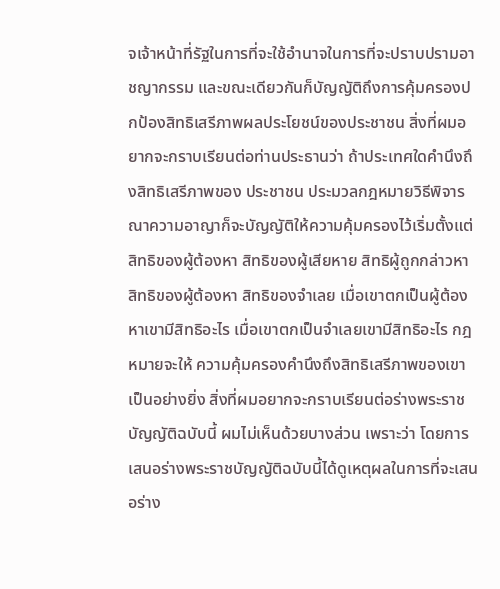จเจ้าหน้าที่รัฐในการที่จะใช้อำนาจในการที่จะปราบปรามอาชญากรรม และขณะเดียวกันก็บัญญัติถึงการคุ้มครองปกป้องสิทธิเสรีภาพผลประโยชน์ของประชาชน สิ่งที่ผมอยากจะกราบเรียนต่อท่านประธานว่า ถ้าประเทศใดคำนึงถึงสิทธิเสรีภาพของ ประชาชน ประมวลกฎหมายวิธีพิจารณาความอาญาก็จะบัญญัติให้ความคุ้มครองไว้เริ่มตั้งแต่ สิทธิของผู้ต้องหา สิทธิของผู้เสียหาย สิทธิผู้ถูกกล่าวหา สิทธิของผู้ต้องหา สิทธิของจำเลย เมื่อเขาตกเป็นผู้ต้องหาเขามีสิทธิอะไร เมื่อเขาตกเป็นจำเลยเขามีสิทธิอะไร กฎหมายจะให้ ความคุ้มครองคำนึงถึงสิทธิเสรีภาพของเขาเป็นอย่างยิ่ง สิ่งที่ผมอยากจะกราบเรียนต่อร่างพระราชบัญญัติฉบับนี้ ผมไม่เห็นด้วยบางส่วน เพราะว่า โดยการเสนอร่างพระราชบัญญัติฉบับนี้ได้ดูเหตุผลในการที่จะเสนอร่าง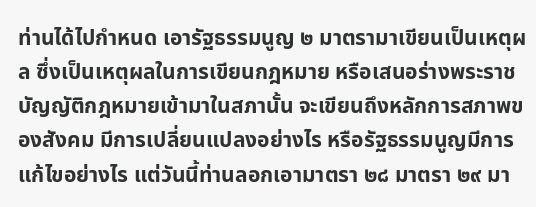ท่านได้ไปกำหนด เอารัฐธรรมนูญ ๒ มาตรามาเขียนเป็นเหตุผล ซึ่งเป็นเหตุผลในการเขียนกฎหมาย หรือเสนอร่างพระราชบัญญัติกฎหมายเข้ามาในสภานั้น จะเขียนถึงหลักการสภาพของสังคม มีการเปลี่ยนแปลงอย่างไร หรือรัฐธรรมนูญมีการแก้ไขอย่างไร แต่วันนี้ท่านลอกเอามาตรา ๒๘ มาตรา ๒๙ มา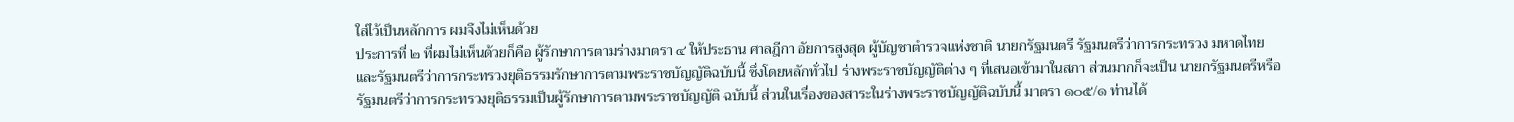ใส่ไว้เป็นหลักการ ผมจึงไม่เห็นด้วย
ประการที่ ๒ ที่ผมไม่เห็นด้วยก็คือ ผู้รักษาการตามร่างมาตรา ๔ ให้ประธาน ศาลฎีกา อัยการสูงสุด ผู้บัญชาตำรวจแห่งชาติ นายกรัฐมนตรี รัฐมนตรีว่าการกระทรวง มหาดไทย และรัฐมนตรีว่าการกระทรวงยุติธรรมรักษาการตามพระราชบัญญัติฉบับนี้ ซึ่งโดยหลักทั่วไป ร่างพระราชบัญญัติต่าง ๆ ที่เสนอเข้ามาในสภา ส่วนมากก็จะเป็น นายกรัฐมนตรีหรือรัฐมนตรีว่าการกระทรวงยุติธรรมเป็นผู้รักษาการตามพระราชบัญญัติ ฉบับนี้ ส่วนในเรื่องของสาระในร่างพระราชบัญญัติฉบับนี้ มาตรา ๑๐๕/๑ ท่านได้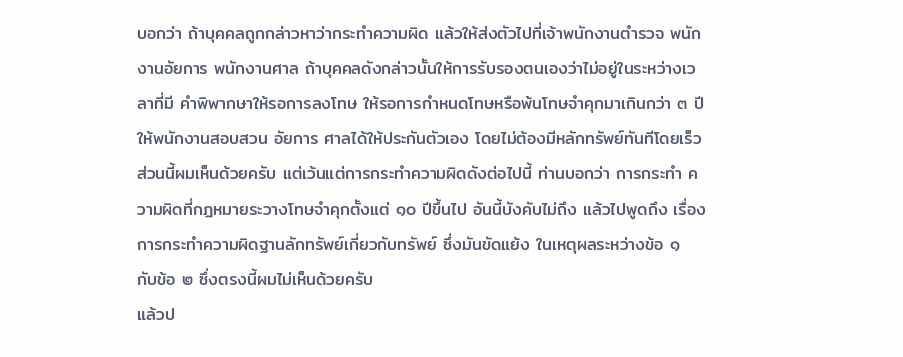บอกว่า ถ้าบุคคลถูกกล่าวหาว่ากระทำความผิด แล้วให้ส่งตัวไปที่เจ้าพนักงานตำรวจ พนักงานอัยการ พนักงานศาล ถ้าบุคคลดังกล่าวนั้นให้การรับรองตนเองว่าไม่อยู่ในระหว่างเวลาที่มี คำพิพากษาให้รอการลงโทษ ให้รอการกำหนดโทษหรือพ้นโทษจำคุกมาเกินกว่า ๓ ปี ให้พนักงานสอบสวน อัยการ ศาลได้ให้ประกันตัวเอง โดยไม่ต้องมีหลักทรัพย์ทันทีโดยเร็ว ส่วนนี้ผมเห็นด้วยครับ แต่เว้นแต่การกระทำความผิดดังต่อไปนี้ ท่านบอกว่า การกระทำ ความผิดที่กฎหมายระวางโทษจำคุกตั้งแต่ ๑๐ ปีขึ้นไป อันนี้บังคับไม่ถึง แล้วไปพูดถึง เรื่องการกระทำความผิดฐานลักทรัพย์เกี่ยวกับทรัพย์ ซึ่งมันขัดแย้ง ในเหตุผลระหว่างข้อ ๑ กับข้อ ๒ ซึ่งตรงนี้ผมไม่เห็นด้วยครับ
แล้วป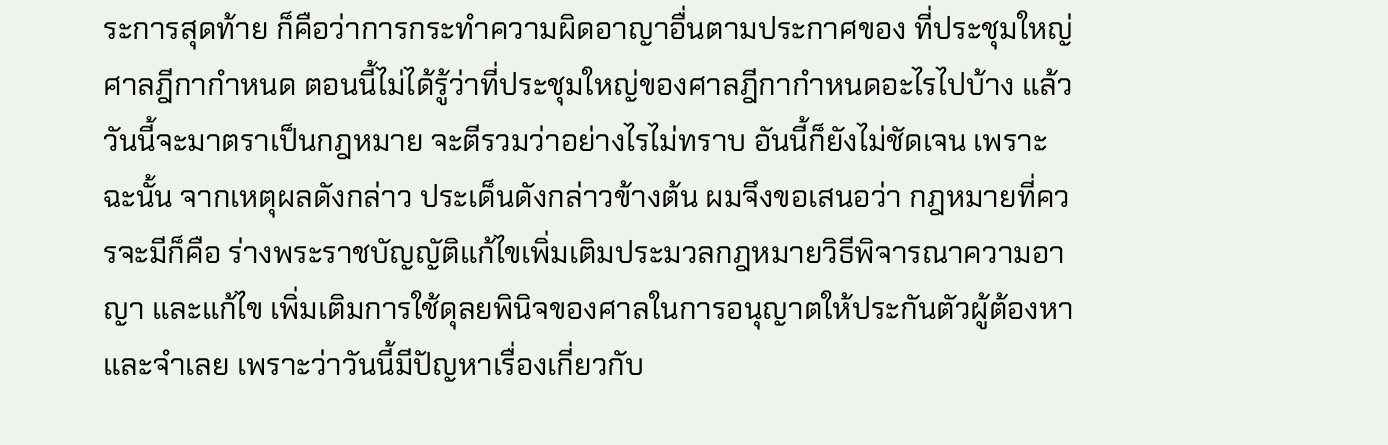ระการสุดท้าย ก็คือว่าการกระทำความผิดอาญาอื่นตามประกาศของ ที่ประชุมใหญ่ศาลฎีกากำหนด ตอนนี้ไม่ได้รู้ว่าที่ประชุมใหญ่ของศาลฎีกากำหนดอะไรไปบ้าง แล้ววันนี้จะมาตราเป็นกฎหมาย จะตีรวมว่าอย่างไรไม่ทราบ อันนี้ก็ยังไม่ชัดเจน เพราะฉะนั้น จากเหตุผลดังกล่าว ประเด็นดังกล่าวข้างต้น ผมจึงขอเสนอว่า กฎหมายที่ควรจะมีก็คือ ร่างพระราชบัญญัติแก้ไขเพิ่มเติมประมวลกฎหมายวิธีพิจารณาความอาญา และแก้ไข เพิ่มเติมการใช้ดุลยพินิจของศาลในการอนุญาตให้ประกันตัวผู้ต้องหา และจำเลย เพราะว่าวันนี้มีปัญหาเรื่องเกี่ยวกับ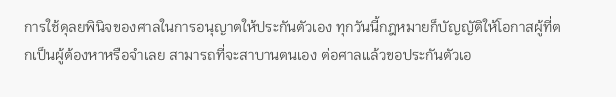การใช้ดุลยพินิจของศาลในการอนุญาตให้ประกันตัวเอง ทุกวันนี้กฎหมายก็บัญญัติให้โอกาสผู้ที่ตกเป็นผู้ต้องหาหรือจำเลย สามารถที่จะสาบานตนเอง ต่อศาลแล้วขอประกันตัวเอ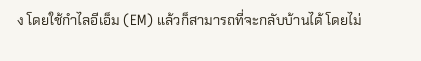ง โดยใช้กำไลอีเอ็ม (EM) แล้วก็สามารถที่จะกลับบ้านได้ โดยไม่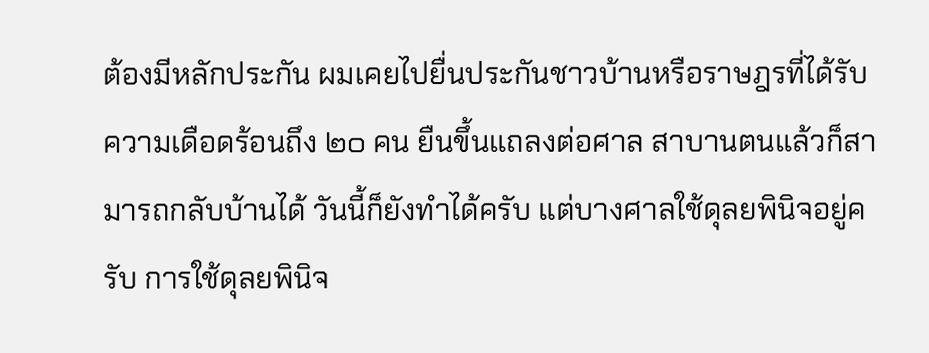ต้องมีหลักประกัน ผมเคยไปยื่นประกันชาวบ้านหรือราษฎรที่ได้รับความเดือดร้อนถึง ๒๐ คน ยืนขึ้นแถลงต่อศาล สาบานตนแล้วก็สามารถกลับบ้านได้ วันนี้ก็ยังทำได้ครับ แต่บางศาลใช้ดุลยพินิจอยู่ครับ การใช้ดุลยพินิจ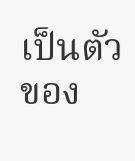เป็นตัวของ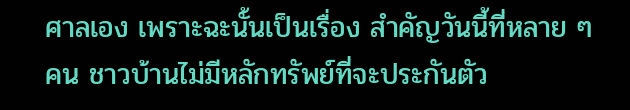ศาลเอง เพราะฉะนั้นเป็นเรื่อง สำคัญวันนี้ที่หลาย ๆ คน ชาวบ้านไม่มีหลักทรัพย์ที่จะประกันตัว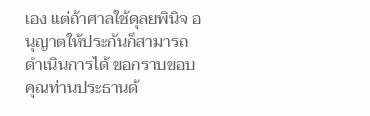เอง แต่ถ้าศาลใช้ดุลยพินิจ อนุญาตให้ประกันก็สามารถดำเนินการได้ ขอกราบขอบคุณท่านประธานด้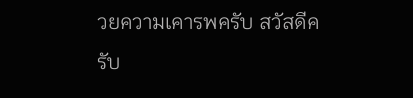วยความเคารพครับ สวัสดีครับ